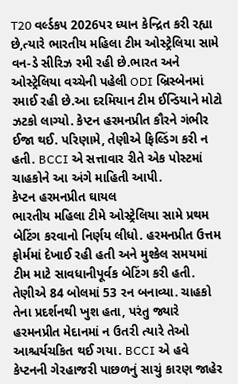T20 વર્લ્ડકપ 2026પર ધ્યાન કેન્દ્રિત કરી રહ્યા છે,ત્યારે ભારતીય મહિલા ટીમ ઓસ્ટ્રેલિયા સામે વન-ડે સીરિઝ રમી રહી છે.ભારત અને ઓસ્ટ્રેલિયા વચ્ચેની પહેલી ODI બ્રિસ્બેનમાં રમાઈ રહી છે.આ દરમિયાન ટીમ ઈન્ડિયાને મોટો ઝટકો લાગ્યો. કેપ્ટન હરમનપ્રીત કૌરને ગંભીર ઈજા થઈ. પરિણામે, તેણીએ ફિલ્ડિંગ કરી ન હતી. BCCI એ સત્તાવાર રીતે એક પોસ્ટમાં ચાહકોને આ અંગે માહિતી આપી.
કેપ્ટન હરમનપ્રીત ઘાયલ
ભારતીય મહિલા ટીમે ઓસ્ટ્રેલિયા સામે પ્રથમ બેટિંગ કરવાનો નિર્ણય લીધો. હરમનપ્રીત ઉત્તમ ફોર્મમાં દેખાઈ રહી હતી અને મુશ્કેલ સમયમાં ટીમ માટે સાવધાનીપૂર્વક બેટિંગ કરી હતી. તેણીએ 84 બોલમાં 53 રન બનાવ્યા. ચાહકો તેના પ્રદર્શનથી ખુશ હતા, પરંતુ જ્યારે હરમનપ્રીત મેદાનમાં ન ઉતરી ત્યારે તેઓ આશ્ચર્યચકિત થઈ ગયા. BCCI એ હવે કેપ્ટનની ગેરહાજરી પાછળનું સાચું કારણ જાહેર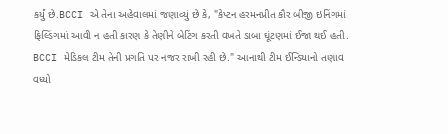કર્યું છે.BCCI એ તેના અહેવાલમાં જણાવ્યું છે કે, "કેપ્ટન હરમનપ્રીત કૌર બીજી ઇનિંગમાં ફિલ્ડિંગમાં આવી ન હતી કારણ કે તેણીને બેટિંગ કરતી વખતે ડાબા ઘૂંટણમાં ઈજા થઈ હતી. BCCI મેડિકલ ટીમ તેની પ્રગતિ પર નજર રાખી રહી છે." આનાથી ટીમ ઈન્ડિયાનો તણાવ વધ્યો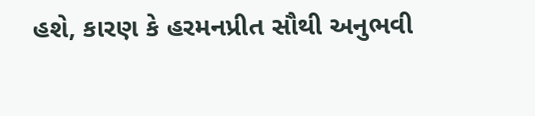હશે, કારણ કે હરમનપ્રીત સૌથી અનુભવી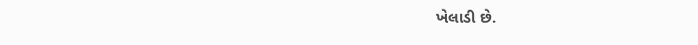ખેલાડી છે.